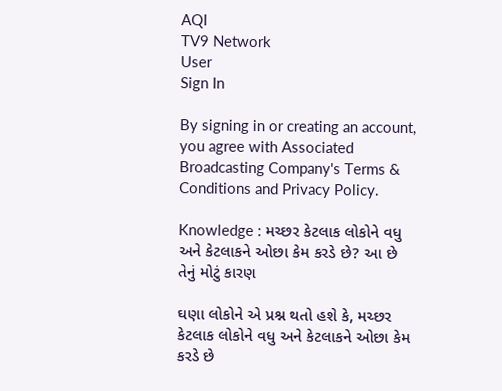AQI
TV9 Network
User
Sign In

By signing in or creating an account, you agree with Associated Broadcasting Company's Terms & Conditions and Privacy Policy.

Knowledge : મચ્છર કેટલાક લોકોને વધુ અને કેટલાકને ઓછા કેમ કરડે છે? આ છે તેનું મોટું કારણ

ઘણા લોકોને એ પ્રશ્ન થતો હશે કે, મચ્છર કેટલાક લોકોને વધુ અને કેટલાકને ઓછા કેમ કરડે છે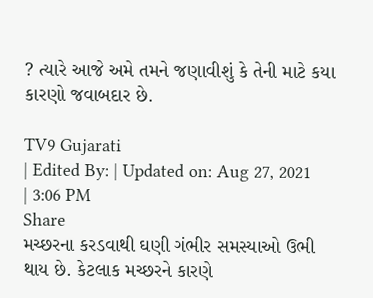? ત્યારે આજે અમે તમને જણાવીશું કે તેની માટે કયા કારણો જવાબદાર છે.

TV9 Gujarati
| Edited By: | Updated on: Aug 27, 2021 | 3:06 PM
Share
મચ્છરના કરડવાથી ઘણી ગંભીર સમસ્યાઓ ઉભી થાય છે. કેટલાક મચ્છરને કારણે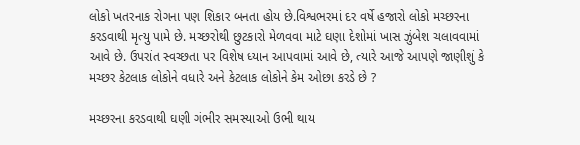લોકો ખતરનાક રોગના પણ શિકાર બનતા હોય છે.વિશ્વભરમાં દર વર્ષે હજારો લોકો મચ્છરના કરડવાથી મૃત્યુ પામે છે. મચ્છરોથી છુટકારો મેળવવા માટે ઘણા દેશોમાં ખાસ ઝુંબેશ ચલાવવામાં આવે છે. ઉપરાંત સ્વચ્છતા પર વિશેષ ધ્યાન આપવામાં આવે છે, ત્યારે આજે આપણે જાણીશું કે મચ્છર કેટલાક લોકોને વધારે અને કેટલાક લોકોને કેમ ઓછા કરડે છે ?

મચ્છરના કરડવાથી ઘણી ગંભીર સમસ્યાઓ ઉભી થાય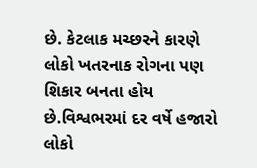છે. કેટલાક મચ્છરને કારણે લોકો ખતરનાક રોગના પણ શિકાર બનતા હોય છે.વિશ્વભરમાં દર વર્ષે હજારો લોકો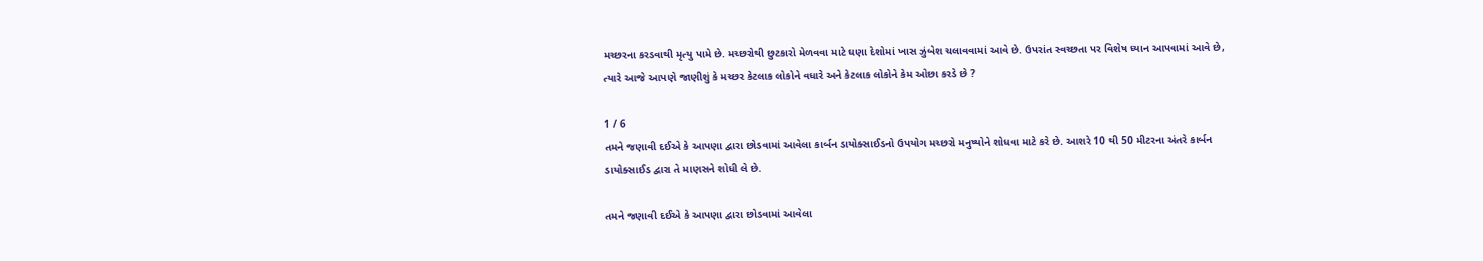મચ્છરના કરડવાથી મૃત્યુ પામે છે. મચ્છરોથી છુટકારો મેળવવા માટે ઘણા દેશોમાં ખાસ ઝુંબેશ ચલાવવામાં આવે છે. ઉપરાંત સ્વચ્છતા પર વિશેષ ધ્યાન આપવામાં આવે છે, ત્યારે આજે આપણે જાણીશું કે મચ્છર કેટલાક લોકોને વધારે અને કેટલાક લોકોને કેમ ઓછા કરડે છે ?

1 / 6
તમને જણાવી દઈએ કે આપણા દ્વારા છોડવામાં આવેલા કાર્બન ડાયોક્સાઈડનો ઉપયોગ મચ્છરો મનુષ્યોને શોધવા માટે કરે છે. આશરે 10 થી 50 મીટરના અંતરે કાર્બન ડાયોક્સાઈડ દ્વારા તે માણસને શોધી લે છે.

તમને જણાવી દઈએ કે આપણા દ્વારા છોડવામાં આવેલા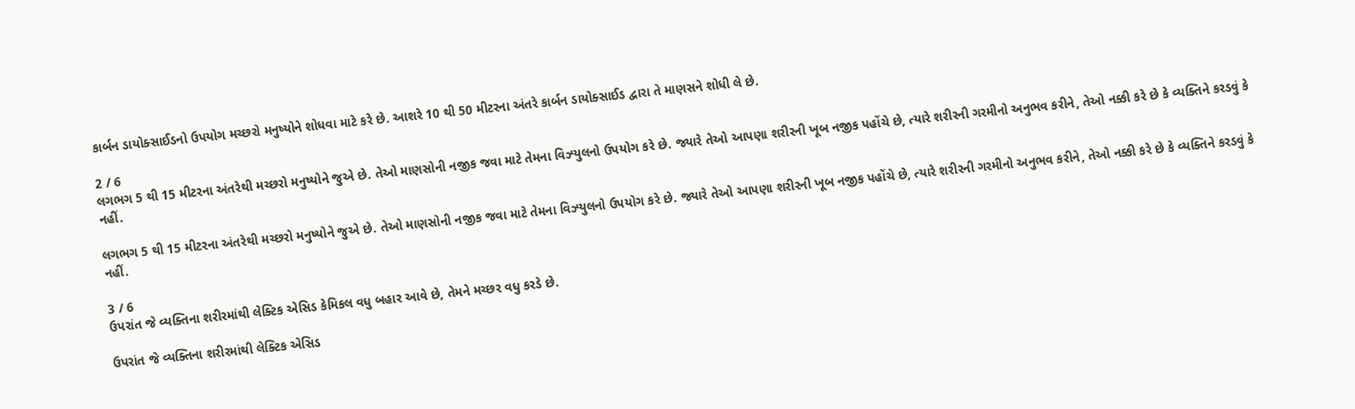કાર્બન ડાયોક્સાઈડનો ઉપયોગ મચ્છરો મનુષ્યોને શોધવા માટે કરે છે. આશરે 10 થી 50 મીટરના અંતરે કાર્બન ડાયોક્સાઈડ દ્વારા તે માણસને શોધી લે છે.

2 / 6
લગભગ 5 થી 15 મીટરના અંતરેથી મચ્છરો મનુષ્યોને જુએ છે. તેઓ માણસોની નજીક જવા માટે તેમના વિઝ્યુલનો ઉપયોગ કરે છે. જ્યારે તેઓ આપણા શરીરની ખૂબ નજીક પહોંચે છે, ત્યારે શરીરની ગરમીનો અનુભવ કરીને, તેઓ નક્કી કરે છે કે વ્યક્તિને કરડવું કે નહીં.

લગભગ 5 થી 15 મીટરના અંતરેથી મચ્છરો મનુષ્યોને જુએ છે. તેઓ માણસોની નજીક જવા માટે તેમના વિઝ્યુલનો ઉપયોગ કરે છે. જ્યારે તેઓ આપણા શરીરની ખૂબ નજીક પહોંચે છે, ત્યારે શરીરની ગરમીનો અનુભવ કરીને, તેઓ નક્કી કરે છે કે વ્યક્તિને કરડવું કે નહીં.

3 / 6
ઉપરાંત જે વ્યક્તિના શરીરમાંથી લેક્ટિક એસિડ કેમિકલ વધુ બહાર આવે છે, તેમને મચ્છર વધુ કરડે છે.

ઉપરાંત જે વ્યક્તિના શરીરમાંથી લેક્ટિક એસિડ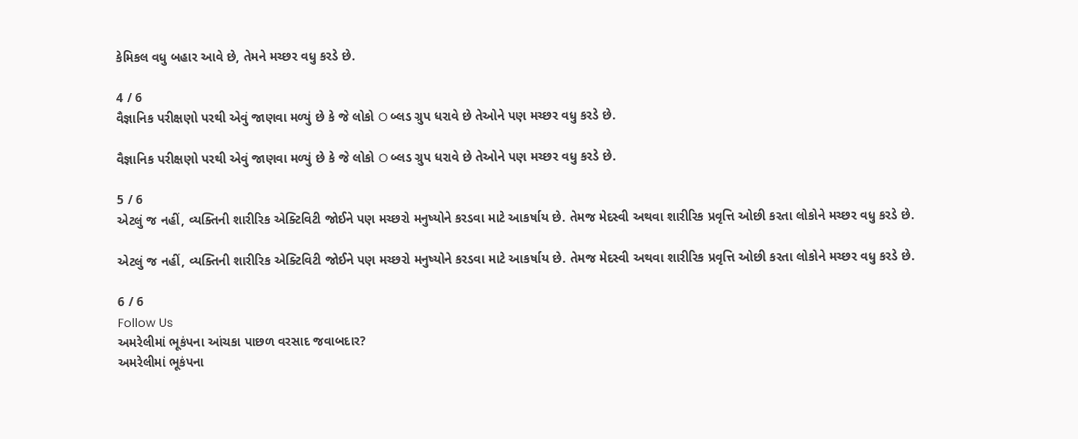કેમિકલ વધુ બહાર આવે છે, તેમને મચ્છર વધુ કરડે છે.

4 / 6
વૈજ્ઞાનિક પરીક્ષણો પરથી એવું જાણવા મળ્યું છે કે જે લોકો O બ્લડ ગ્રુપ ધરાવે છે તેઓને પણ મચ્છર વધુ કરડે છે.

વૈજ્ઞાનિક પરીક્ષણો પરથી એવું જાણવા મળ્યું છે કે જે લોકો O બ્લડ ગ્રુપ ધરાવે છે તેઓને પણ મચ્છર વધુ કરડે છે.

5 / 6
એટલું જ નહીં, વ્યક્તિની શારીરિક એક્ટિવિટી જોઈને પણ મચ્છરો મનુષ્યોને કરડવા માટે આકર્ષાય છે. તેમજ મેદસ્વી અથવા શારીરિક પ્રવૃત્તિ ઓછી કરતા લોકોને મચ્છર વધુ કરડે છે.

એટલું જ નહીં, વ્યક્તિની શારીરિક એક્ટિવિટી જોઈને પણ મચ્છરો મનુષ્યોને કરડવા માટે આકર્ષાય છે. તેમજ મેદસ્વી અથવા શારીરિક પ્રવૃત્તિ ઓછી કરતા લોકોને મચ્છર વધુ કરડે છે.

6 / 6
Follow Us
અમરેલીમાં ભૂકંપના આંચકા પાછળ વરસાદ જવાબદાર?
અમરેલીમાં ભૂકંપના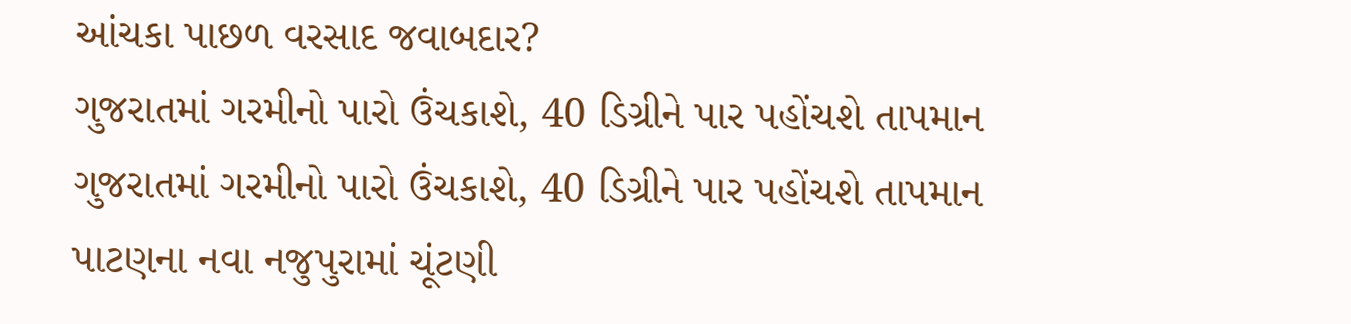આંચકા પાછળ વરસાદ જવાબદાર?
ગુજરાતમાં ગરમીનો પારો ઉંચકાશે, 40 ડિગ્રીને પાર પહોંચશે તાપમાન
ગુજરાતમાં ગરમીનો પારો ઉંચકાશે, 40 ડિગ્રીને પાર પહોંચશે તાપમાન
પાટણના નવા નજુપુરામાં ચૂંટણી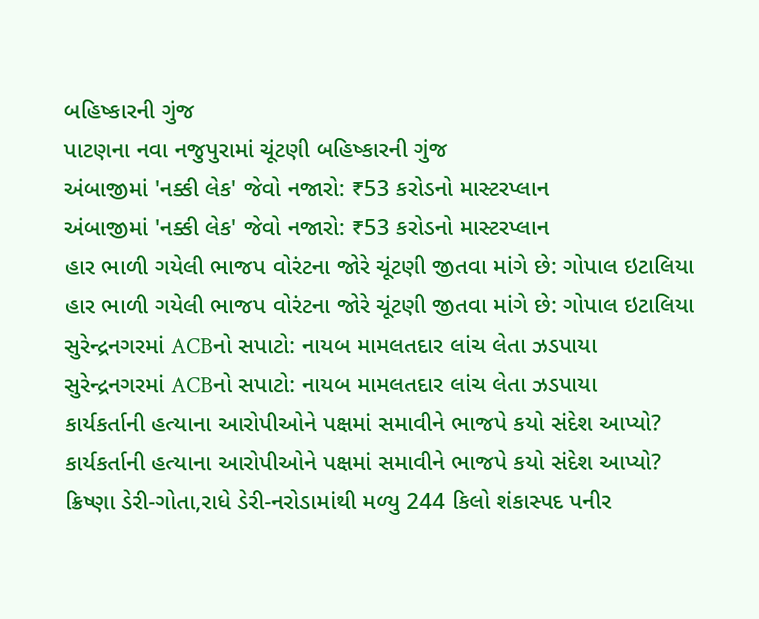બહિષ્કારની ગુંજ
પાટણના નવા નજુપુરામાં ચૂંટણી બહિષ્કારની ગુંજ
અંબાજીમાં 'નક્કી લેક' જેવો નજારો: ₹53 કરોડનો માસ્ટરપ્લાન
અંબાજીમાં 'નક્કી લેક' જેવો નજારો: ₹53 કરોડનો માસ્ટરપ્લાન
હાર ભાળી ગયેલી ભાજપ વોરંટના જોરે ચૂંટણી જીતવા માંગે છે: ગોપાલ ઇટાલિયા
હાર ભાળી ગયેલી ભાજપ વોરંટના જોરે ચૂંટણી જીતવા માંગે છે: ગોપાલ ઇટાલિયા
સુરેન્દ્રનગરમાં ACBનો સપાટો: નાયબ મામલતદાર લાંચ લેતા ઝડપાયા
સુરેન્દ્રનગરમાં ACBનો સપાટો: નાયબ મામલતદાર લાંચ લેતા ઝડપાયા
કાર્યકર્તાની હત્યાના આરોપીઓને પક્ષમાં સમાવીને ભાજપે કયો સંદેશ આપ્યો?
કાર્યકર્તાની હત્યાના આરોપીઓને પક્ષમાં સમાવીને ભાજપે કયો સંદેશ આપ્યો?
ક્રિષ્ણા ડેરી-ગોતા,રાધે ડેરી-નરોડામાંથી મળ્યુ 244 કિલો શંકાસ્પદ પનીર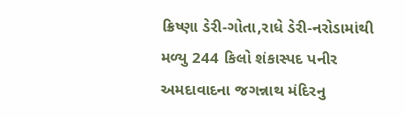ક્રિષ્ણા ડેરી-ગોતા,રાધે ડેરી-નરોડામાંથી મળ્યુ 244 કિલો શંકાસ્પદ પનીર
અમદાવાદના જગન્નાથ મંદિરનુ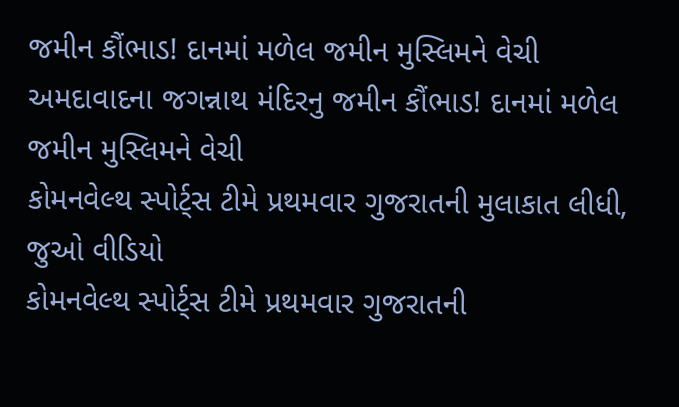જમીન કૌંભાડ! દાનમાં મળેલ જમીન મુસ્લિમને વેચી
અમદાવાદના જગન્નાથ મંદિરનુ જમીન કૌંભાડ! દાનમાં મળેલ જમીન મુસ્લિમને વેચી
કોમનવેલ્થ સ્પોર્ટ્સ ટીમે પ્રથમવાર ગુજરાતની મુલાકાત લીધી, જુઓ વીડિયો
કોમનવેલ્થ સ્પોર્ટ્સ ટીમે પ્રથમવાર ગુજરાતની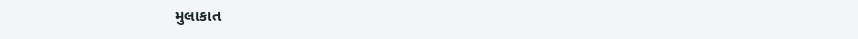મુલાકાત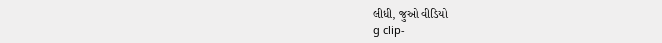લીધી, જુઓ વીડિયો
g clip-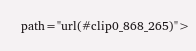path="url(#clip0_868_265)">